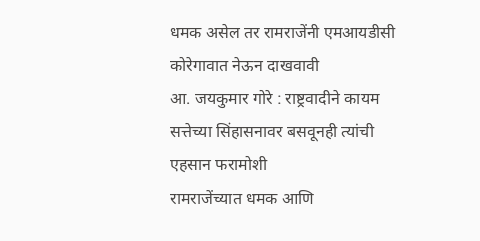धमक असेल तर रामराजेंनी एमआयडीसी कोरेगावात नेऊन दाखवावी
आ. जयकुमार गोरे : राष्ट्रवादीने कायम सत्तेच्या सिंहासनावर बसवूनही त्यांची एहसान फरामोशी
रामराजेंच्यात धमक आणि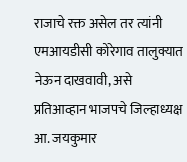राजाचे रक्त असेल तर त्यांनी एमआयडीसी कोरेगाव तालुक्यात नेऊन दाखवावी, असे प्रतिआव्हान भाजपचे जिल्हाध्यक्ष आ. जयकुमार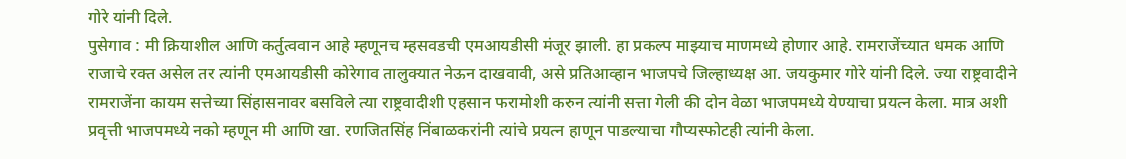गोरे यांनी दिले.
पुसेगाव : मी क्रियाशील आणि कर्तुत्ववान आहे म्हणूनच म्हसवडची एमआयडीसी मंजूर झाली. हा प्रकल्प माझ्याच माणमध्ये होणार आहे. रामराजेंच्यात धमक आणि राजाचे रक्त असेल तर त्यांनी एमआयडीसी कोरेगाव तालुक्यात नेऊन दाखवावी, असे प्रतिआव्हान भाजपचे जिल्हाध्यक्ष आ. जयकुमार गोरे यांनी दिले. ज्या राष्ट्रवादीने रामराजेंना कायम सत्तेच्या सिंहासनावर बसविले त्या राष्ट्रवादीशी एहसान फरामोशी करुन त्यांनी सत्ता गेली की दोन वेळा भाजपमध्ये येण्याचा प्रयत्न केला. मात्र अशी प्रवृत्ती भाजपमध्ये नको म्हणून मी आणि खा. रणजितसिंह निंबाळकरांनी त्यांचे प्रयत्न हाणून पाडल्याचा गौप्यस्फोटही त्यांनी केला.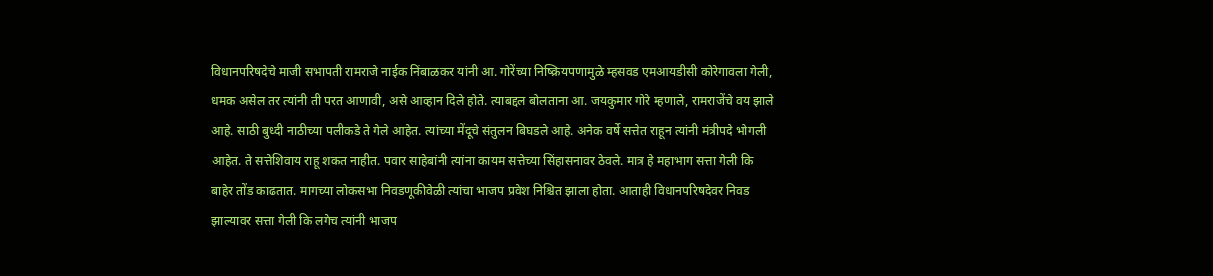विधानपरिषदेचे माजी सभापती रामराजे नाईक निंबाळकर यांनी आ. गोरेंच्या निष्क्रियपणामुळे म्हसवड एमआयडीसी कोरेगावला गेली, धमक असेल तर त्यांनी ती परत आणावी, असे आव्हान दिले होते. त्याबद्दल बोलताना आ. जयकुमार गोरे म्हणाले, रामराजेंचे वय झाले आहे. साठी बुध्दी नाठीच्या पलीकडे ते गेले आहेत. त्यांच्या मेंदूचे संतुलन बिघडले आहे. अनेक वर्षे सत्तेत राहून त्यांनी मंत्रीपदे भोगली आहेत. ते सत्तेशिवाय राहू शकत नाहीत. पवार साहेबांनी त्यांना कायम सत्तेच्या सिंहासनावर ठेवले. मात्र हे महाभाग सत्ता गेली कि बाहेर तोंड काढतात. मागच्या लोकसभा निवडणूकीवेळी त्यांचा भाजप प्रवेश निश्चित झाला होता. आताही विधानपरिषदेवर निवड झाल्यावर सत्ता गेली कि लगेच त्यांनी भाजप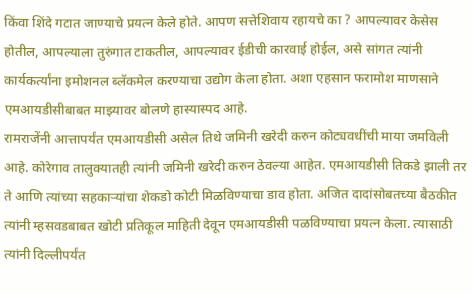किंवा शिंदे गटात जाण्याचे प्रयत्न केले होते. आपण सत्तेशिवाय रहायचे का ? आपल्यावर केसेस होतील, आपल्याला तुरुंगात टाकतील, आपल्यावर ईडीची कारवाई होईल, असे सांगत त्यांनी कार्यकर्त्यांना इमोशनल ब्लॅकमेल करण्याचा उद्योग केला होता. अशा एहसान फरामोश माणसाने एमआयडीसीबाबत माझ्यावर बोलणे हास्यास्पद आहे.
रामराजेंनी आत्तापर्यंत एमआयडीसी असेल तिथे जमिनी खरेदी करुन कोट्यवधींची माया जमविली आहे. कोरेगाव तालुक्यातही त्यांनी जमिनी खरेदी करुन ठेवल्या आहेत. एमआयडीसी तिकडे झाली तर ते आणि त्यांच्या सहकाऱ्यांचा शेकडो कोटी मिळविण्याचा डाव होता. अजित दादांसोबतच्या बैठकीत त्यांनी म्हसवडबाबत खोटी प्रतिकूल माहिती देवून एमआयडीसी पळविण्याचा प्रयत्न केला. त्यासाठी त्यांनी दिल्लीपर्यंत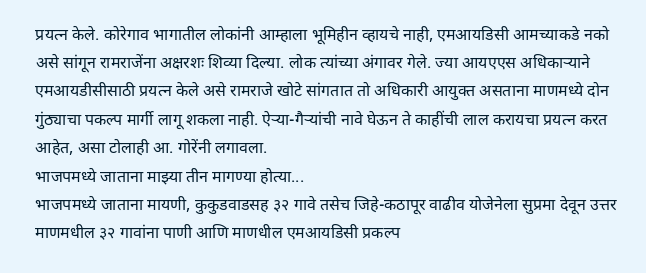प्रयत्न केले. कोरेगाव भागातील लोकांनी आम्हाला भूमिहीन व्हायचे नाही, एमआयडिसी आमच्याकडे नको असे सांगून रामराजेंना अक्षरशः शिव्या दिल्या. लोक त्यांच्या अंगावर गेले. ज्या आयएएस अधिकाऱ्याने एमआयडीसीसाठी प्रयत्न केले असे रामराजे खोटे सांगतात तो अधिकारी आयुक्त असताना माणमध्ये दोन गुंठ्याचा पकल्प मार्गी लागू शकला नाही. ऐऱ्या-गैऱ्यांची नावे घेऊन ते काहींची लाल करायचा प्रयत्न करत आहेत, असा टोलाही आ. गोरेंनी लगावला.
भाजपमध्ये जाताना माझ्या तीन मागण्या होत्या...
भाजपमध्ये जाताना मायणी, कुकुडवाडसह ३२ गावे तसेच जिहे-कठापूर वाढीव योजेनेला सुप्रमा देवून उत्तर माणमधील ३२ गावांना पाणी आणि माणधील एमआयडिसी प्रकल्प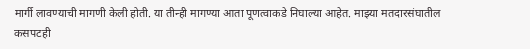मार्गी लावण्याची मागणी केली होती. या तीन्ही मागण्या आता पूणत्वाकडे निघाल्या आहेत. माझ्या मतदारसंघातील कसपटही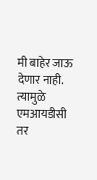मी बाहेर जाऊ देणार नाही. त्यामुळे एमआयडीसी तर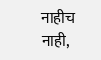नाहीच नाही,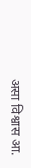असा विश्वास आ.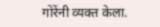गोरेंनी व्यक्त केला.